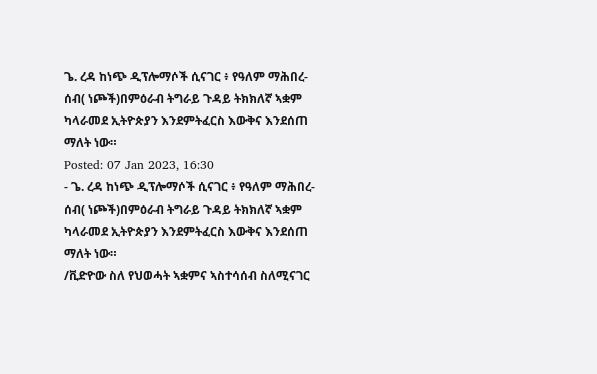ጌ. ረዳ ከነጭ ዲፕሎማሶች ሲናገር ፥ የዓለም ማሕበረ-ሰብ( ነጮች)በምዕራብ ትግራይ ጉዳይ ትክክለኛ ኣቋም ካላራመደ ኢትዮጵያን እንደምትፈርስ እውቅና እንደሰጠ ማለት ነው።
Posted: 07 Jan 2023, 16:30
- ጌ. ረዳ ከነጭ ዲፕሎማሶች ሲናገር ፥ የዓለም ማሕበረ-ሰብ( ነጮች)በምዕራብ ትግራይ ጉዳይ ትክክለኛ ኣቋም ካላራመደ ኢትዮጵያን እንደምትፈርስ እውቅና እንደሰጠ ማለት ነው።
/ቪድዮው ስለ የህወሓት ኣቋምና ኣስተሳሰብ ስለሚናገር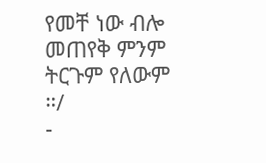የመቸ ነው ብሎ መጠየቅ ምንም ትርጉም የለውም ።/
-